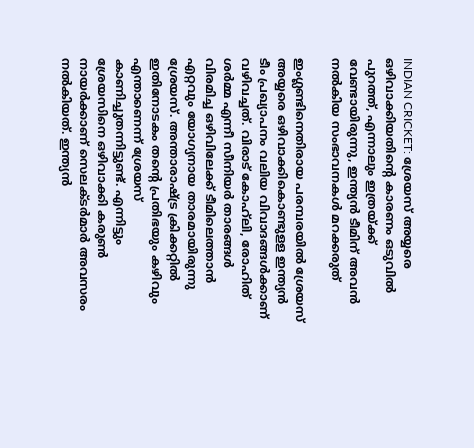INDIAN CRICKET: ശ്രേയസ് അയ്യരെ ഒഴിവാക്കിയതിന്റെ കാരണം ഒടുവില്‍ പുറത്ത്, എന്നാലും ഇത്രയ്ക്ക് വേണ്ടായിരുന്നു, ഇന്ത്യന്‍ ടീമിന് അവന്‍ നല്‍കിയ സംഭാവനകള്‍ മറക്കരുത്

ഇംഗ്ലണ്ടിനെതിരായ പരമ്പരയില്‍ ശ്രേയസ് അയ്യരെ ഒഴിവാക്കികൊണ്ടുളള ഇന്ത്യന്‍ ടീം പ്രഖ്യാപനം വലിയ വിവാദങ്ങള്‍ക്കാണ് വഴിവച്ചത്. വിരാട് കോഹ്‌ലി, രോഹിത് ശര്‍മ്മ എന്നീ സീനിയര്‍ താരങ്ങള്‍ വിരമിച്ച ഒഴിവിലേക്ക് ടീമിലെത്താന്‍ എറ്റവും യോഗ്യനായ താരമായിരുന്നു ശ്രേയസ്. അന്താരാഷ്ട്ര ക്രിക്കറ്റില്‍ ഇതിനോടകം തന്റെ പ്രതിഭയും കഴിവും എന്താണെന്ന് ശ്രേയസ് കാണിച്ചുതന്നിട്ടുണ്ട്. എന്നിട്ടും ശ്രേയസിനെ ഒഴിവാക്കി കരുണ്‍ നായര്‍ക്കാണ് സെലക്ടര്‍മാര്‍ അവസരം നല്‍കിയത്. ഇന്ത്യന്‍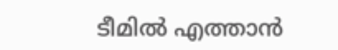ടീമില്‍ എത്താന്‍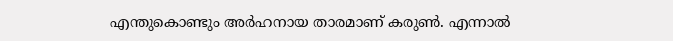എന്തുകൊണ്ടും അര്‍ഹനായ താരമാണ് കരുണ്‍. എന്നാല്‍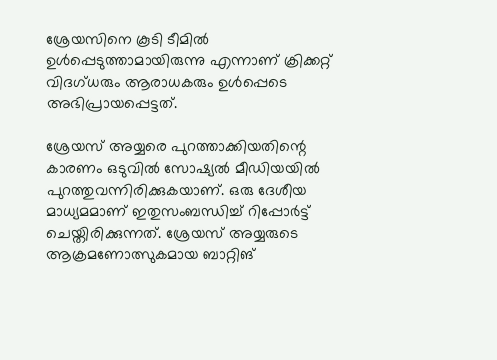ശ്രേയസിനെ കൂടി ടീമില്‍ ഉള്‍പ്പെടുത്താമായിരുന്നു എന്നാണ് ക്രിക്കറ്റ് വിദഗ്ധരും ആരാധകരും ഉള്‍പ്പെടെ അഭിപ്രായപ്പെട്ടത്.

ശ്രേയസ് അയ്യരെ പുറത്താക്കിയതിന്റെ കാരണം ഒടുവില്‍ സോഷ്യല്‍ മീഡിയയില്‍ പുറത്തുവന്നിരിക്കുകയാണ്. ഒരു ദേശീയ മാധ്യമമാണ് ഇതുസംബന്ധിച്ച് റിപ്പോര്‍ട്ട് ചെയ്തിരിക്കുന്നത്. ശ്രേയസ് അയ്യരുടെ ആക്രമണോത്സുകമായ ബാറ്റിങ്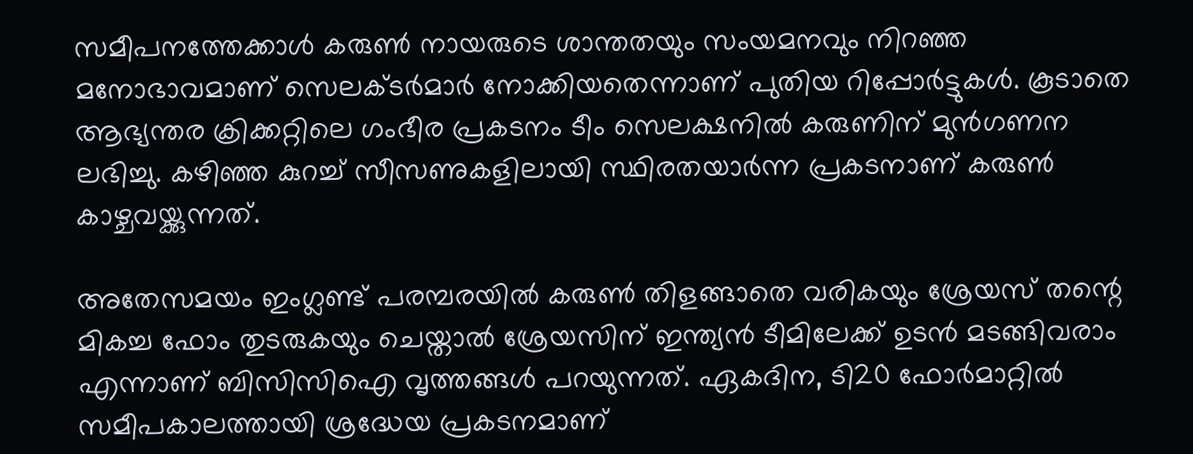സമീപനത്തേക്കാള്‍ കരുണ്‍ നായരുടെ ശാന്തതയും സംയമനവും നിറഞ്ഞ മനോഭാവമാണ് സെലക്ടര്‍മാര്‍ നോക്കിയതെന്നാണ് പുതിയ റിപ്പോര്‍ട്ടുകള്‍. കൂടാതെ ആഭ്യന്തര ക്രിക്കറ്റിലെ ഗംഭീര പ്രകടനം ടീം സെലക്ഷനില്‍ കരുണിന് മുന്‍ഗണന ലഭിച്ചു. കഴിഞ്ഞ കുറച്ച് സീസണുകളിലായി സ്ഥിരതയാര്‍ന്ന പ്രകടനാണ് കരുണ്‍ കാഴ്ചവയ്ക്കുന്നത്.

അതേസമയം ഇംഗ്ലണ്ട് പരമ്പരയില്‍ കരുണ്‍ തിളങ്ങാതെ വരികയും ശ്രേയസ് തന്റെ മികച്ച ഫോം തുടരുകയും ചെയ്താല്‍ ശ്രേയസിന് ഇന്ത്യന്‍ ടീമിലേക്ക് ഉടന്‍ മടങ്ങിവരാം എന്നാണ് ബിസിസിഐ വൃത്തങ്ങള്‍ പറയുന്നത്. ഏകദിന, ടി20 ഫോര്‍മാറ്റില്‍ സമീപകാലത്തായി ശ്രദ്ധേയ പ്രകടനമാണ്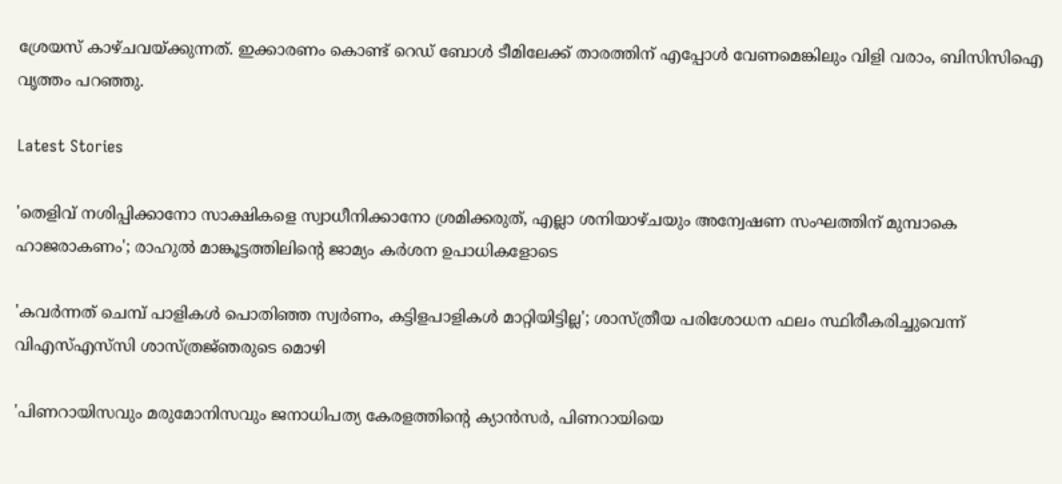ശ്രേയസ് കാഴ്ചവയ്ക്കുന്നത്. ഇക്കാരണം കൊണ്ട് റെഡ് ബോള്‍ ടീമിലേക്ക് താരത്തിന് എപ്പോള്‍ വേണമെങ്കിലും വിളി വരാം, ബിസിസിഐ വൃത്തം പറഞ്ഞു.

Latest Stories

'തെളിവ് നശിപ്പിക്കാനോ സാക്ഷികളെ സ്വാധീനിക്കാനോ ശ്രമിക്കരുത്, എല്ലാ ശനിയാഴ്ചയും അന്വേഷണ സംഘത്തിന് മുമ്പാകെ ഹാജരാകണം'; രാഹുൽ മാങ്കൂട്ടത്തിലിന്റെ ജാമ്യം കർശന ഉപാധികളോടെ

'കവർന്നത് ചെമ്പ് പാളികൾ പൊതിഞ്ഞ സ്വർണം, കട്ടിളപാളികൾ മാറ്റിയിട്ടില്ല'; ശാസ്ത്രീയ പരിശോധന ഫലം സ്ഥിരീകരിച്ചുവെന്ന് വിഎസ്എസ്‍സി ശാസ്ത്രജ്‌ഞരുടെ മൊഴി

'പിണറായിസവും മരുമോനിസവും ജനാധിപത്യ കേരളത്തിന്റെ ക്യാൻസർ, പിണറായിയെ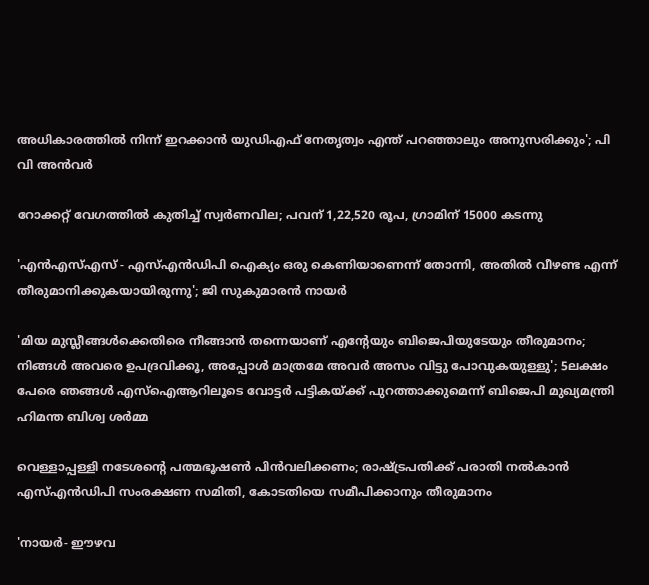അധികാരത്തിൽ നിന്ന് ഇറക്കാൻ യുഡിഎഫ് നേതൃത്വം എന്ത്‌ പറഞ്ഞാലും അനുസരിക്കും'; പി വി അൻവർ

റോക്കറ്റ് വേഗത്തിൽ കുതിച്ച് സ്വർണവില; പവന് 1,22,520 രൂപ, ഗ്രാമിന് 15000 കടന്നു

'എന്‍എസ്എസ് - എസ്എന്‍ഡിപി ഐക്യം ഒരു കെണിയാണെന്ന് തോന്നി, അതിൽ വീഴണ്ട എന്ന് തീരുമാനിക്കുകയായിരുന്നു'; ജി സുകുമാരൻ നായർ

'മിയ മുസ്ലീങ്ങള്‍ക്കെതിരെ നീങ്ങാന്‍ തന്നെയാണ് എന്റേയും ബിജെപിയുടേയും തീരുമാനം; നിങ്ങള്‍ അവരെ ഉപദ്രവിക്കൂ, അപ്പോള്‍ മാത്രമേ അവര്‍ അസം വിട്ടു പോവുകയുള്ളു'; 5ലക്ഷം പേരെ ഞങ്ങള്‍ എസ്‌ഐആറിലൂടെ വോട്ടര്‍ പട്ടികയ്ക്ക് പുറത്താക്കുമെന്ന് ബിജെപി മുഖ്യമന്ത്രി ഹിമന്ത ബിശ്വ ശര്‍മ്മ

വെള്ളാപ്പള്ളി നടേശന്റെ പത്മഭൂഷൺ പിൻവലിക്കണം; രാഷ്ട്രപതിക്ക് പരാതി നൽകാൻ എസ്എൻഡിപി സംരക്ഷണ സമിതി, കോടതിയെ സമീപിക്കാനും തീരുമാനം

'നായർ- ഈഴവ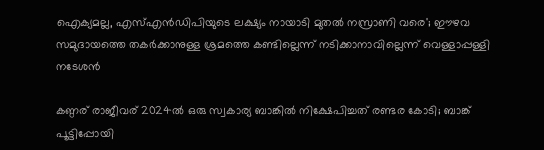ഐക്യമല്ല, എസ്എൻഡിപിയുടെ ലക്ഷ്യം നായാടി മുതൽ നസ്രാണി വരെ'; ഈഴവ സമുദായത്തെ തകർക്കാനുള്ള ശ്രമത്തെ കണ്ടില്ലെന്ന് നടിക്കാനാവില്ലെന്ന് വെള്ളാപ്പള്ളി നടേശൻ

കണ്ഠര് രാജീവര് 2024ല്‍ ഒരു സ്വകാര്യ ബാങ്കില്‍ നിക്ഷേപിച്ചത് രണ്ടര കോടി; ബാങ്ക് പൂട്ടിപ്പോയി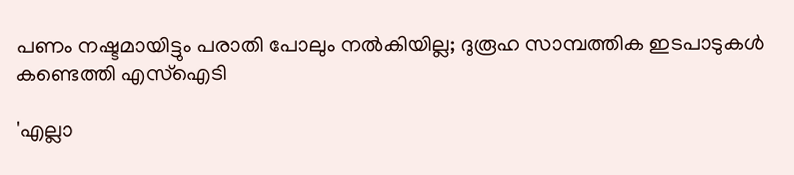പണം നഷ്ടമായിട്ടും പരാതി പോലും നല്‍കിയില്ല; ദുരൂഹ സാമ്പത്തിക ഇടപാടുകള്‍ കണ്ടെത്തി എസ്‌ഐടി

'എല്ലാ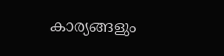കാര്യങ്ങളും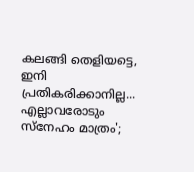കലങ്ങി തെളിയട്ടെ, ഇനി പ്രതികരിക്കാനില്ല... എല്ലാവരോടും സ്നേഹം മാത്രം';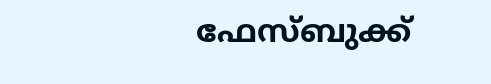ഫേസ്ബുക്ക്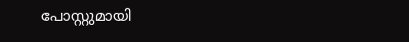പോസ്റ്റുമായി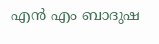എൻ എം ബാദുഷ